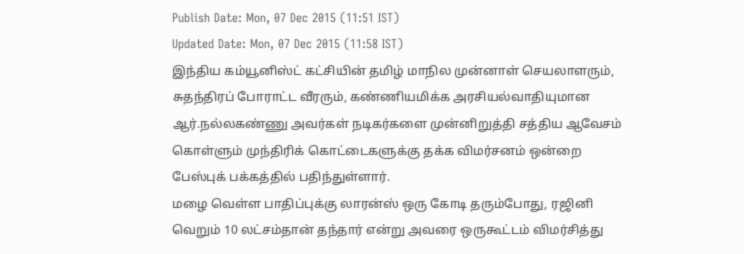Publish Date: Mon, 07 Dec 2015 (11:51 IST)
Updated Date: Mon, 07 Dec 2015 (11:58 IST)
இந்திய கம்யூனிஸ்ட் கட்சியின் தமிழ் மாநில முன்னாள் செயலாளரும், சுதந்திரப் போராட்ட வீரரும், கண்ணியமிக்க அரசியல்வாதியுமான ஆர்.நல்லகண்ணு அவர்கள் நடிகர்களை முன்னிறுத்தி சத்திய ஆவேசம் கொள்ளும் முந்திரிக் கொட்டைகளுக்கு தக்க விமர்சனம் ஒன்றை பேஸ்புக் பக்கத்தில் பதிந்துள்ளார்.
மழை வெள்ள பாதிப்புக்கு லாரன்ஸ் ஒரு கோடி தரும்போது, ரஜினி வெறும் 10 லட்சம்தான் தந்தார் என்று அவரை ஒருகூட்டம் விமர்சித்து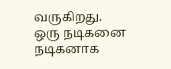வருகிறது.
ஒரு நடிகனை நடிகனாக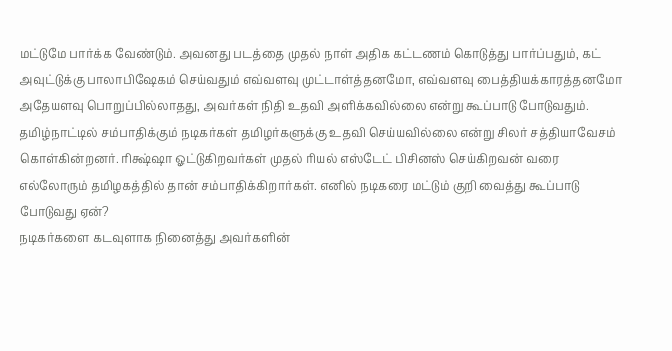மட்டுமே பார்க்க வேண்டும். அவனது படத்தை முதல் நாள் அதிக கட்டணம் கொடுத்து பார்ப்பதும், கட் அவுட்டுக்கு பாலாபிஷேகம் செய்வதும் எவ்வளவு முட்டாள்த்தனமோ, எவ்வளவு பைத்தியக்காரத்தனமோ அதேயளவு பொறுப்பில்லாதது, அவர்கள் நிதி உதவி அளிக்கவில்லை என்று கூப்பாடு போடுவதும். தமிழ்நாட்டில் சம்பாதிக்கும் நடிகர்கள் தமிழர்களுக்கு உதவி செய்யவில்லை என்று சிலர் சத்தியாவேசம் கொள்கின்றனர். ரிக்ஷ்ஷா ஓட்டுகிறவர்கள் முதல் ரியல் எஸ்டேட் பிசினஸ் செய்கிறவன் வரை எல்லோரும் தமிழகத்தில் தான் சம்பாதிக்கிறார்கள். எனில் நடிகரை மட்டும் குறி வைத்து கூப்பாடு போடுவது ஏன்?
நடிகர்களை கடவுளாக நினைத்து அவர்களின்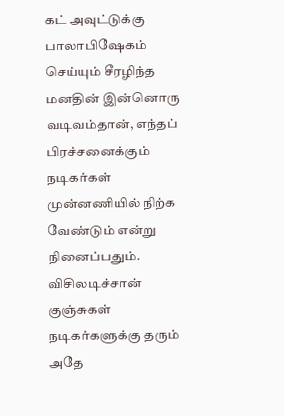கட் அவுட்டுக்கு பாலாபிஷேகம் செய்யும் சீரழிந்த மனதின் இன்னொரு வடிவம்தான், எந்தப் பிரச்சனைக்கும் நடிகர்கள் முன்னணியில் நிற்க வேண்டும் என்று நினைப்பதும். விசிலடிச்சான் குஞ்சுகள் நடிகர்களுக்கு தரும் அதே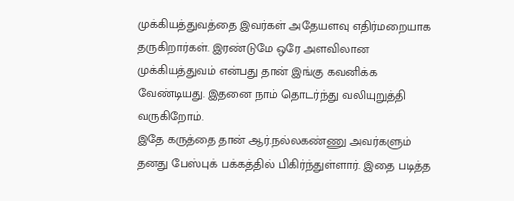முக்கியத்துவத்தை இவர்கள் அதேயளவு எதிர்மறையாக தருகிறார்கள். இரண்டுமே ஒரே அளவிலான முக்கியத்துவம் என்பது தான் இங்கு கவனிக்க வேண்டியது. இதனை நாம் தொடர்ந்து வலியுறுத்தி வருகிறோம்.
இதே கருத்தை தான் ஆர்.நல்லகண்ணு அவர்களும் தனது பேஸ்புக் பக்கத்தில் பிகிர்ந்துள்ளார். இதை படித்த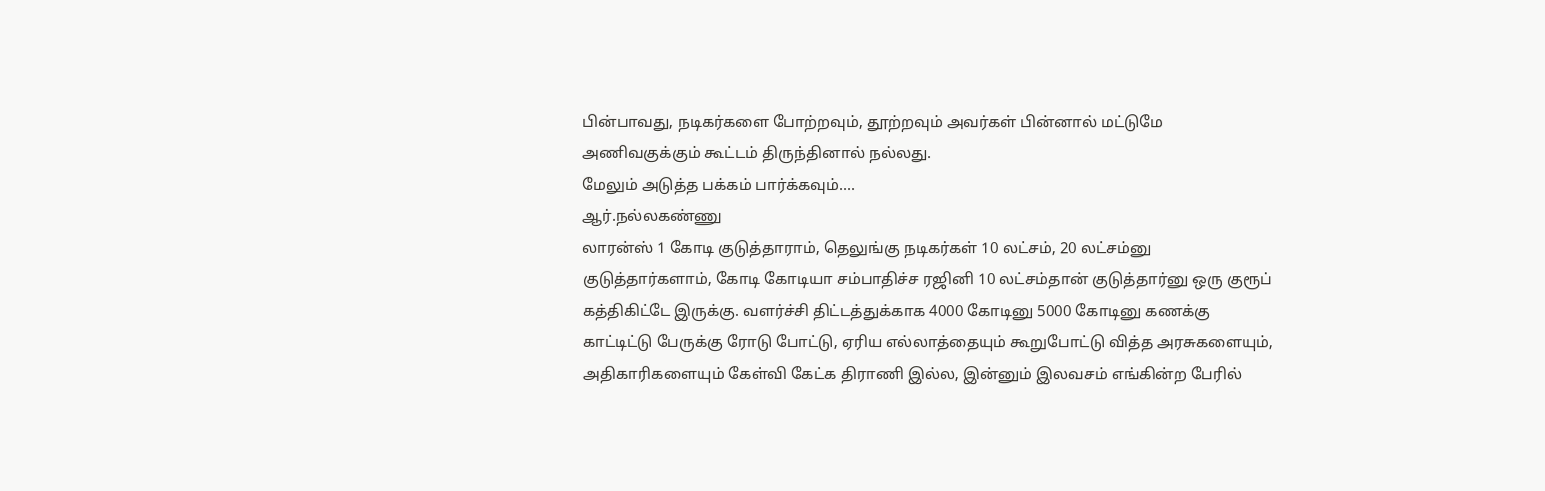பின்பாவது, நடிகர்களை போற்றவும், தூற்றவும் அவர்கள் பின்னால் மட்டுமே அணிவகுக்கும் கூட்டம் திருந்தினால் நல்லது.
மேலும் அடுத்த பக்கம் பார்க்கவும்....
ஆர்.நல்லகண்ணு
லாரன்ஸ் 1 கோடி குடுத்தாராம், தெலுங்கு நடிகர்கள் 10 லட்சம், 20 லட்சம்னு குடுத்தார்களாம், கோடி கோடியா சம்பாதிச்ச ரஜினி 10 லட்சம்தான் குடுத்தார்னு ஒரு குரூப் கத்திகிட்டே இருக்கு. வளர்ச்சி திட்டத்துக்காக 4000 கோடினு 5000 கோடினு கணக்கு காட்டிட்டு பேருக்கு ரோடு போட்டு, ஏரிய எல்லாத்தையும் கூறுபோட்டு வித்த அரசுகளையும், அதிகாரிகளையும் கேள்வி கேட்க திராணி இல்ல, இன்னும் இலவசம் எங்கின்ற பேரில்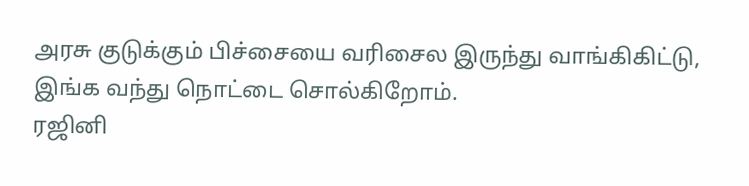அரசு குடுக்கும் பிச்சையை வரிசைல இருந்து வாங்கிகிட்டு, இங்க வந்து நொட்டை சொல்கிறோம்.
ரஜினி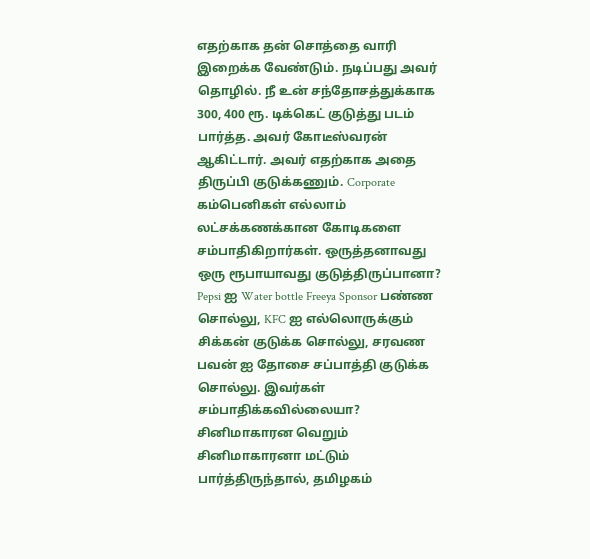எதற்காக தன் சொத்தை வாரி இறைக்க வேண்டும். நடிப்பது அவர் தொழில். நீ உன் சந்தோசத்துக்காக 300, 400 ரூ. டிக்கெட் குடுத்து படம் பார்த்த. அவர் கோடீஸ்வரன் ஆகிட்டார். அவர் எதற்காக அதை திருப்பி குடுக்கணும். Corporate கம்பெனிகள் எல்லாம் லட்சக்கணக்கான கோடிகளை சம்பாதிகிறார்கள். ஒருத்தனாவது ஒரு ரூபாயாவது குடுத்திருப்பானா? Pepsi ஐ Water bottle Freeya Sponsor பண்ண சொல்லு, KFC ஐ எல்லொருக்கும் சிக்கன் குடுக்க சொல்லு, சரவண பவன் ஐ தோசை சப்பாத்தி குடுக்க சொல்லு. இவர்கள் சம்பாதிக்கவில்லையா? சினிமாகாரன வெறும் சினிமாகாரனா மட்டும் பார்த்திருந்தால், தமிழகம்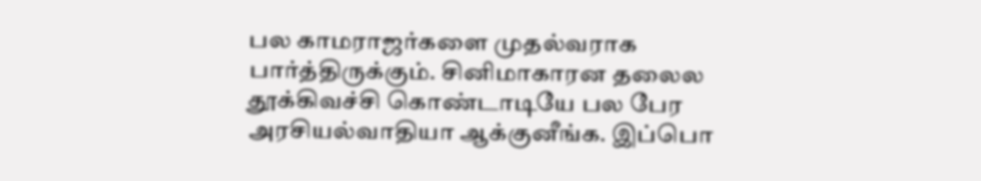பல காமராஜர்களை முதல்வராக பார்த்திருக்கும். சினிமாகாரன தலைல தூக்கிவச்சி கொண்டாடியே பல பேர அரசியல்வாதியா ஆக்குனீங்க. இப்பொ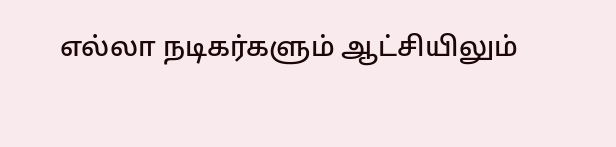எல்லா நடிகர்களும் ஆட்சியிலும்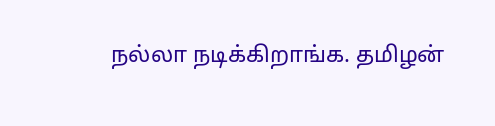நல்லா நடிக்கிறாங்க. தமிழன்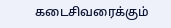கடைசிவரைக்கும்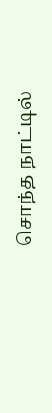சொந்த நாட்டில்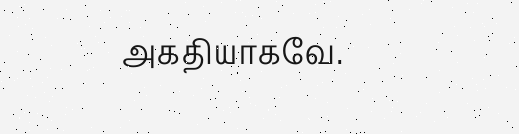அகதியாகவே.